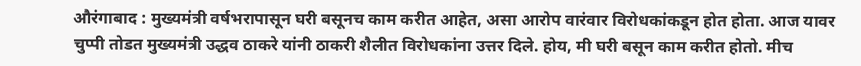औरंगाबाद : मुख्यमंत्री वर्षभरापासून घरी बसूनच काम करीत आहेत, असा आरोप वारंवार विरोधकांकडून होत होता. आज यावर चुप्पी तोडत मुख्यमंत्री उद्धव ठाकरे यांनी ठाकरी शैलीत विरोधकांना उत्तर दिले. होय, मी घरी बसून काम करीत होतो. मीच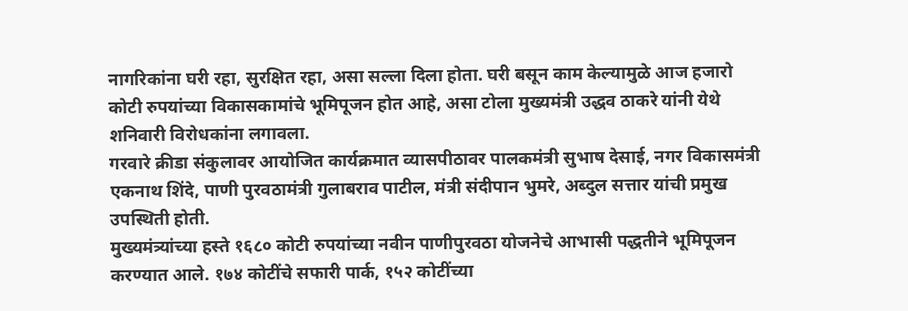नागरिकांना घरी रहा, सुरक्षित रहा, असा सल्ला दिला होता. घरी बसून काम केल्यामुळे आज हजारो कोटी रुपयांच्या विकासकामांचे भूमिपूजन होत आहे, असा टोला मुख्यमंत्री उद्धव ठाकरे यांनी येथे शनिवारी विरोधकांना लगावला.
गरवारे क्रीडा संकुलावर आयोजित कार्यक्रमात व्यासपीठावर पालकमंत्री सुभाष देसाई, नगर विकासमंत्री एकनाथ शिंदे, पाणी पुरवठामंत्री गुलाबराव पाटील, मंत्री संदीपान भुमरे, अब्दुल सत्तार यांची प्रमुख उपस्थिती होती.
मुख्यमंत्र्यांच्या हस्ते १६८० कोटी रुपयांच्या नवीन पाणीपुरवठा योजनेचे आभासी पद्धतीने भूमिपूजन करण्यात आले. १७४ कोटींचे सफारी पार्क, १५२ कोटींच्या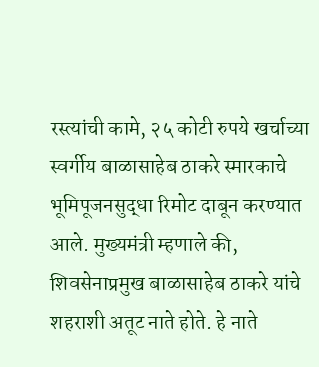रस्त्यांची कामे, २५ कोटी रुपये खर्चाच्या स्वर्गीय बाळासाहेब ठाकरे स्मारकाचे भूमिपूजनसुद्धा रिमोट दाबून करण्यात आले. मुख्यमंत्री म्हणाले की, शिवसेनाप्रमुख बाळासाहेब ठाकरे यांचे शहराशी अतूट नाते होते. हे नाते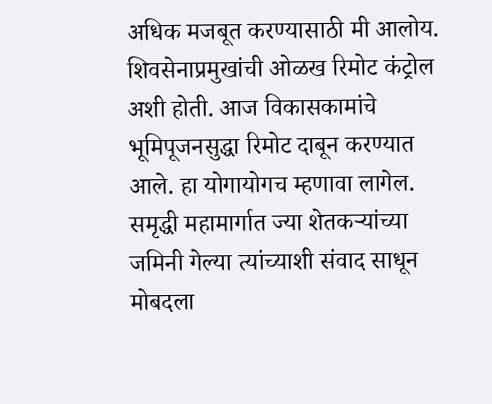अधिक मजबूत करण्यासाठी मी आलोय. शिवसेनाप्रमुखांची ओळख रिमोट कंट्रोल अशी होती. आज विकासकामांचे भूमिपूजनसुद्धा रिमोट दाबून करण्यात आले. हा योगायोगच म्हणावा लागेल. समृद्धी महामार्गात ज्या शेतकऱ्यांच्या जमिनी गेल्या त्यांच्याशी संवाद साधून मोबदला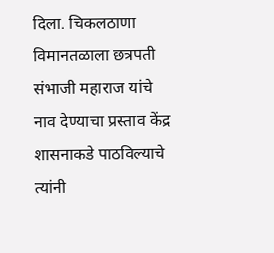दिला. चिकलठाणा विमानतळाला छत्रपती संभाजी महाराज यांचे नाव देण्याचा प्रस्ताव केंद्र शासनाकडे पाठविल्याचे त्यांनी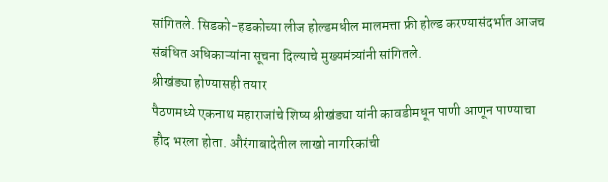सांगितले. सिडको-हडकोच्या लीज होल्डमधील मालमत्ता फ्री होल्ड करण्यासंदर्भात आजच संबंधित अधिकाऱ्यांना सूचना दिल्याचे मुख्यमंत्र्यांनी सांगितले.
श्रीखंड्या होण्यासही तयार
पैठणमध्ये एकनाथ महाराजांचे शिष्य श्रीखंड्या यांनी कावडीमधून पाणी आणून पाण्याचा हौद भरला होता. औरंगाबादेतील लाखो नागरिकांची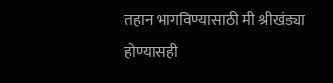तहान भागविण्यासाठी मी श्रीखंड्या होण्यासही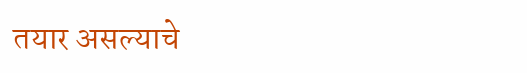तयार असल्याचे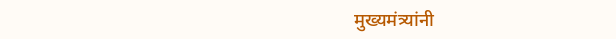मुख्यमंत्र्यांनी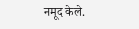नमूद केले.